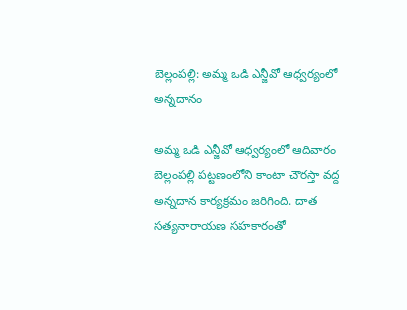బెల్లంపల్లి: అమ్మ ఒడి ఎన్జీవో ఆధ్వర్యంలో అన్నదానం

అమ్మ ఒడి ఎన్జీవో ఆధ్వర్యంలో ఆదివారం బెల్లంపల్లి పట్టణంలోని కాంటా చౌరస్తా వద్ద అన్నదాన కార్యక్రమం జరిగింది. దాత సత్యనారాయణ సహకారంతో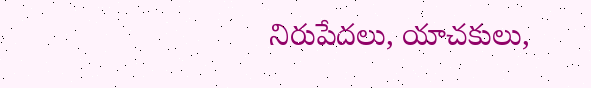నిరుపేదలు, యాచకులు,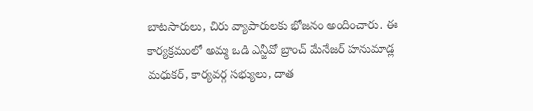బాటసారులు, చిరు వ్యాపారులకు భోజనం అందించారు. ఈ కార్యక్రమంలో అమ్మ ఒడి ఎన్జీవో బ్రాంచ్ మేనేజర్ హనుమాడ్ల మధుకర్, కార్యవర్గ సభ్యులు, దాత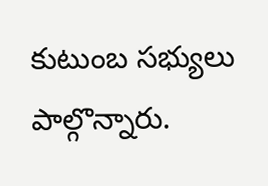కుటుంబ సభ్యులు పాల్గొన్నారు.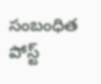సంబంధిత పోస్ట్